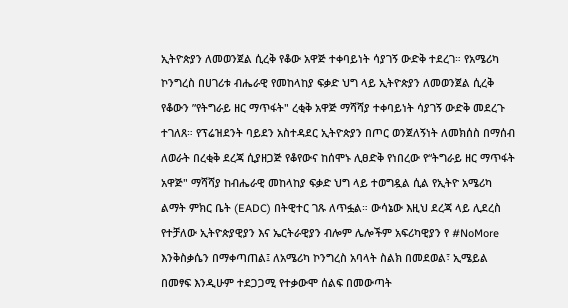ኢትዮጵያን ለመወንጀል ሲረቅ የቆው አዋጅ ተቀባይነት ሳያገኝ ውድቅ ተደረገ። የአሜሪካ ኮንግረስ በሀገሪቱ ብሔራዊ የመከላከያ ፍቃድ ህግ ላይ ኢትዮጵያን ለመወንጀል ሲረቅ የቆውን ”የትግራይ ዘር ማጥፋት" ረቂቅ አዋጅ ማሻሻያ ተቀባይነት ሳያገኝ ውድቅ መደረጉ ተገለጸ። የፕሬዝደንት ባይደን አስተዳደር ኢትዮጵያን በጦር ወንጀለኝነት ለመክሰስ በማሰብ ለወራት በረቂቅ ደረጃ ሲያዘጋጅ የቆየውና ከሰሞኑ ሊፀድቅ የነበረው የ“ትግራይ ዘር ማጥፋት አዋጅ" ማሻሻያ ከብሔራዊ መከላከያ ፍቃድ ህግ ላይ ተወግዷል ሲል የኢትዮ አሜሪካ ልማት ምክር ቤት (EADC) በትዊተር ገጹ ለጥፏል። ውሳኔው እዚህ ደረጃ ላይ ሊደረስ የተቻለው ኢትዮጵያዊያን እና ኤርትራዊያን ብሎም ሌሎችም አፍሪካዊያን የ #NoMore እንቅስቃሴን በማቀጣጠል፤ ለአሜሪካ ኮንግረስ አባላት ስልክ በመደወል፣ ኢሜይል በመፃፍ እንዲሁም ተደጋጋሚ የተቃውሞ ሰልፍ በመውጣት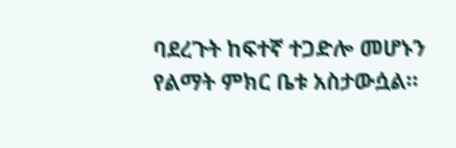ባደረጉት ከፍተኛ ተጋድሎ መሆኑን የልማት ምክር ቤቱ አስታውሷል።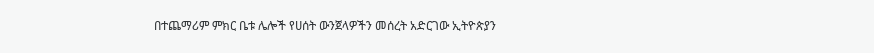በተጨማሪም ምክር ቤቱ ሌሎች የሀሰት ውንጀላዎችን መሰረት አድርገው ኢትዮጵያን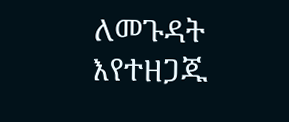ለመጉዳት እየተዘጋጁ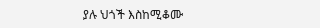ያሉ ህጎች እስከሚቆሙ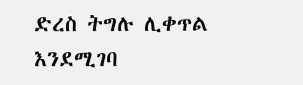ድረስ ትግሉ ሊቀጥል እንደሚገባ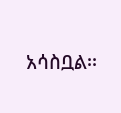አሳስቧል፡፡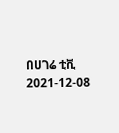በሀገሬ ቲቪ
2021-12-08